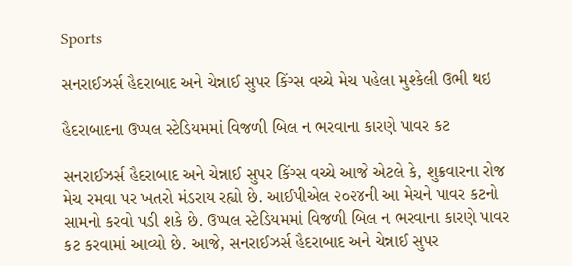Sports

સનરાઈઝર્સ હૈદરાબાદ અને ચેન્નાઈ સુપર કિંગ્સ વચ્ચે મેચ પહેલા મુશ્કેલી ઉભી થઇ

હૈદરાબાદના ઉપ્પલ સ્ટેડિયમમાં વિજળી બિલ ન ભરવાના કારણે પાવર કટ

સનરાઈઝર્સ હૈદરાબાદ અને ચેન્નાઈ સુપર કિંગ્સ વચ્ચે આજે એટલે કે, શુક્રવારના રોજ મેચ રમવા પર ખતરો મંડરાય રહ્યો છે. આઈપીએલ ૨૦૨૪ની આ મેચને પાવર કટનો સામનો કરવો પડી શકે છે. ઉપ્પલ સ્ટેડિયમમાં વિજળી બિલ ન ભરવાના કારણે પાવર કટ કરવામાં આવ્યો છે. આજે, સનરાઈઝર્સ હૈદરાબાદ અને ચેન્નાઈ સુપર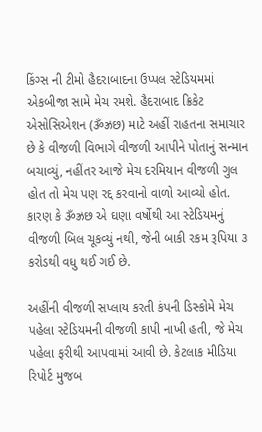કિંગ્સ ની ટીમો હૈદરાબાદના ઉપ્પલ સ્ટેડિયમમાં એકબીજા સામે મેચ રમશે. હૈદરાબાદ ક્રિકેટ એસોસિએશન (ૐઝ્રછ) માટે અહીં રાહતના સમાચાર છે કે વીજળી વિભાગે વીજળી આપીને પોતાનું સન્માન બચાવ્યું, નહીંતર આજે મેચ દરમિયાન વીજળી ગુલ હોત તો મેચ પણ રદ્દ કરવાનો વાળો આવ્યો હોત. કારણ કે ૐઝ્રછ એ ઘણા વર્ષોથી આ સ્ટેડિયમનું વીજળી બિલ ચૂકવ્યું નથી, જેની બાકી રકમ રૂપિયા ૩ કરોડથી વધુ થઈ ગઈ છે.

અહીંની વીજળી સપ્લાય કરતી કંપની ડિસ્કોમે મેચ પહેલા સ્ટેડિયમની વીજળી કાપી નાખી હતી, જે મેચ પહેલા ફરીથી આપવામાં આવી છે. કેટલાક મીડિયા રિપોર્ટ મુજબ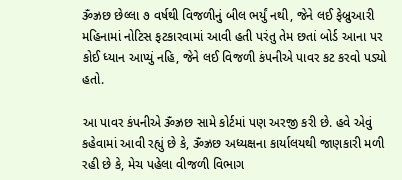ૐઝ્રછ છેલ્લા ૭ વર્ષથી વિજળીનું બીલ ભર્યું નથી, જેને લઈ ફેબ્રુઆરી મહિનામાં નોટિસ ફટકારવામાં આવી હતી પરંતુ તેમ છતાં બોર્ડ આના પર કોઈ ધ્યાન આપ્યું નહિ, જેને લઈ વિજળી કંપનીએ પાવર કટ કરવો પડ્યો હતો.

આ પાવર કંપનીએ ૐઝ્રછ સામે કોર્ટમાં પણ અરજી કરી છે. હવે એવું કહેવામાં આવી રહ્યું છે કે, ૐઝ્રછ અધ્યક્ષના કાર્યાલયથી જાણકારી મળી રહી છે કે, મેચ પહેલા વીજળી વિભાગ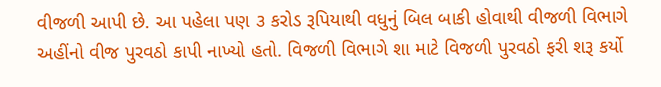વીજળી આપી છે. આ પહેલા પણ ૩ કરોડ રૂપિયાથી વધુનું બિલ બાકી હોવાથી વીજળી વિભાગે અહીંનો વીજ પુરવઠો કાપી નાખ્યો હતો. વિજળી વિભાગે શા માટે વિજળી પુરવઠો ફરી શરૂ કર્યો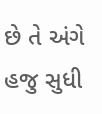છે તે અંગે હજુ સુધી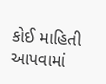કોઈ માહિતી આપવામાં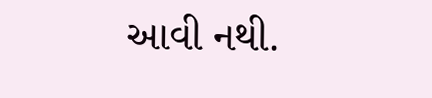આવી નથી.